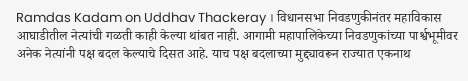Ramdas Kadam on Uddhav Thackeray । विधानसभा निवडणुकीनंतर महाविकास आघाडीतील नेत्यांची गळती काही केल्या थांबत नाही. आगामी महापालिकेच्या निवडणुकांच्या पार्श्वभूमीवर अनेक नेत्यांनी पक्ष बदल केल्याचे दिसत आहे. याच पक्ष बदलाच्या मुद्द्यावरून राज्यात एकनाथ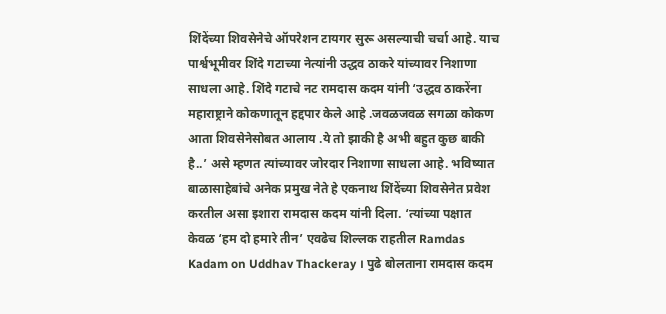शिंदेंच्या शिवसेनेचे ऑपरेशन टायगर सुरू असल्याची चर्चा आहे. याच पार्श्वभूमीवर शिंदे गटाच्या नेत्यांनी उद्धव ठाकरे यांच्यावर निशाणा साधला आहे. शिंदे गटाचे नट रामदास कदम यांनी ‘उद्धव ठाकरेंना महाराष्ट्राने कोकणातून हद्दपार केले आहे .जवळजवळ सगळा कोकण आता शिवसेनेसोबत आलाय .ये तो झाकी है अभी बहुत कुछ बाकी है..’ असे म्हणत त्यांच्यावर जोरदार निशाणा साधला आहे. भविष्यात बाळासाहेबांचे अनेक प्रमुख नेते हे एकनाथ शिंदेंच्या शिवसेनेत प्रवेश करतील असा इशारा रामदास कदम यांनी दिला. ‘त्यांच्या पक्षात केवळ ‘हम दो हमारे तीन’ एवढेच शिल्लक राहतील Ramdas Kadam on Uddhav Thackeray । पुढे बोलताना रामदास कदम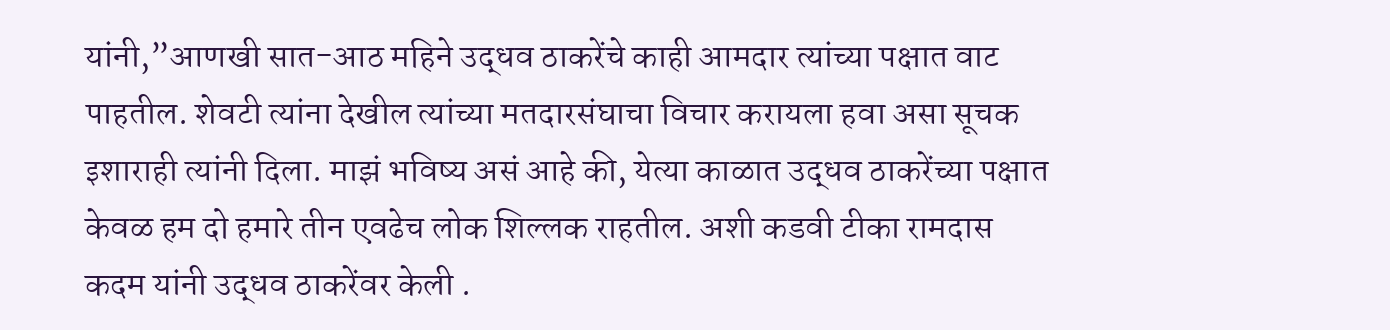यांनी,”आणखी सात-आठ महिने उद्धव ठाकरेंचे काही आमदार त्यांच्या पक्षात वाट पाहतील. शेवटी त्यांना देखील त्यांच्या मतदारसंघाचा विचार करायला हवा असा सूचक इशाराही त्यांनी दिला. माझं भविष्य असं आहे की, येत्या काळात उद्धव ठाकरेंच्या पक्षात केवळ हम दो हमारे तीन एवढेच लोक शिल्लक राहतील. अशी कडवी टीका रामदास कदम यांनी उद्धव ठाकरेंवर केली .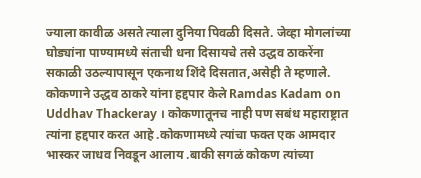ज्याला कावीळ असते त्याला दुनिया पिवळी दिसते. जेव्हा मोगलांच्या घोड्यांना पाण्यामध्ये संताची धना दिसायचे तसे उद्धव ठाकरेंना सकाळी उठल्यापासून एकनाथ शिंदे दिसतात,असेही ते म्हणाले. कोकणाने उद्धव ठाकरे यांना हद्दपार केले Ramdas Kadam on Uddhav Thackeray । कोकणातूनच नाही पण सबंध महाराष्ट्रात त्यांना हद्दपार करत आहे .कोकणामध्ये त्यांचा फक्त एक आमदार भास्कर जाधव निवडून आलाय .बाकी सगळं कोकण त्यांच्या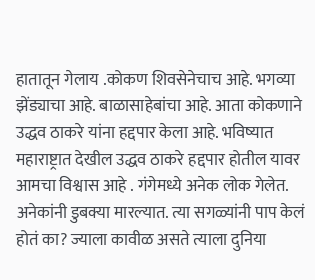हातातून गेलाय .कोकण शिवसेनेचाच आहे. भगव्या झेंड्याचा आहे. बाळासाहेबांचा आहे. आता कोकणाने उद्धव ठाकरे यांना हद्दपार केला आहे. भविष्यात महाराष्ट्रात देखील उद्धव ठाकरे हद्दपार होतील यावर आमचा विश्वास आहे . गंगेमध्ये अनेक लोक गेलेत. अनेकांनी डुबक्या मारल्यात. त्या सगळ्यांनी पाप केलं होतं का? ज्याला कावीळ असते त्याला दुनिया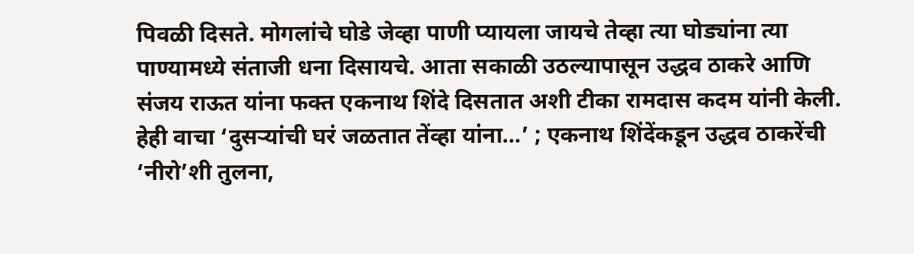पिवळी दिसते. मोगलांचे घोडे जेव्हा पाणी प्यायला जायचे तेव्हा त्या घोड्यांना त्या पाण्यामध्ये संताजी धना दिसायचे. आता सकाळी उठल्यापासून उद्धव ठाकरे आणि संजय राऊत यांना फक्त एकनाथ शिंदे दिसतात अशी टीका रामदास कदम यांनी केली. हेही वाचा ‘दुसऱ्यांची घरं जळतात तेंव्हा यांना…’ ; एकनाथ शिंदेंकडून उद्धव ठाकरेंची ‘नीरो’शी तुलना,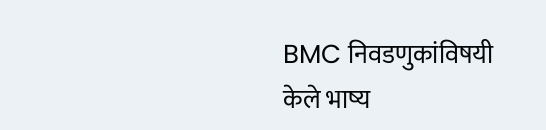BMC निवडणुकांविषयी केले भाष्य